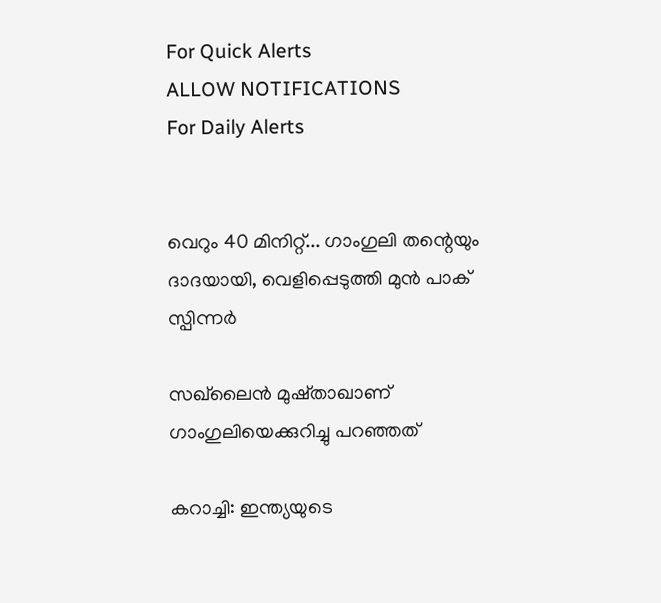For Quick Alerts
ALLOW NOTIFICATIONS
For Daily Alerts


വെറും 40 മിനിറ്റ്... ഗാംഗുലി തന്റെയും ദാദയായി, വെളിപ്പെടുത്തി മുന്‍ പാക് സ്പിന്നര്‍

സഖ്‌ലൈന്‍ മുഷ്താഖാണ് ഗാംഗുലിയെക്കുറിച്ചു പറഞ്ഞത്

കറാച്ചി: ഇന്ത്യയുടെ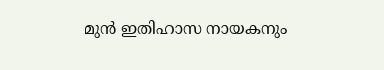മുന്‍ ഇതിഹാസ നായകനും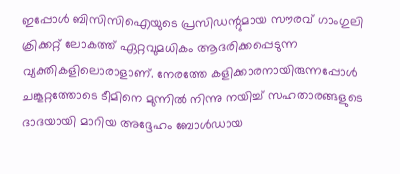ഇപ്പോള്‍ ബിസിസിഐയുടെ പ്രസിഡന്റുമായ സൗരവ് ഗാംഗുലി ക്രിക്കറ്റ് ലോകത്ത് ഏറ്റവുമധികം ആദരിക്കപ്പെടുന്ന വ്യക്തികളിലൊരാളാണ്. നേരത്തേ കളിക്കാരനായിരുന്നപ്പോള്‍ ചങ്കൂറ്റത്തോടെ ടീമിനെ മുന്നില്‍ നിന്നു നയിച്ച് സഹതാരങ്ങളുടെ ദാദയായി മാറിയ അദ്ദേഹം ബോള്‍ഡായ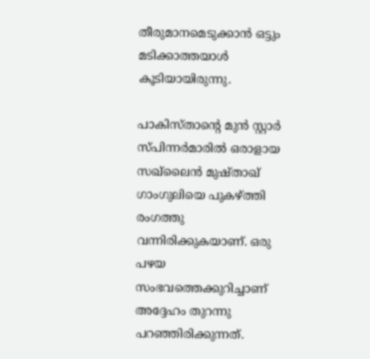തീരുമാനമെടുക്കാന്‍ ഒട്ടും മടിക്കാത്തയാള്‍ കൂടിയായിരുന്നു.

പാകിസ്താന്റെ മുന്‍ സ്റ്റാര്‍ സ്പിന്നര്‍മാരില്‍ ഒരാളായ സഖ്‌ലൈന്‍ മുഷ്താഖ് ഗാംഗുലിയെ പുകഴ്ത്തി രംഗത്തു വന്നിരിക്കുകയാണ്. ഒരു പഴയ സംഭവത്തെക്കുറിച്ചാണ് അദ്ദേഹം തുറന്നു പറഞ്ഞിരിക്കുന്നത്.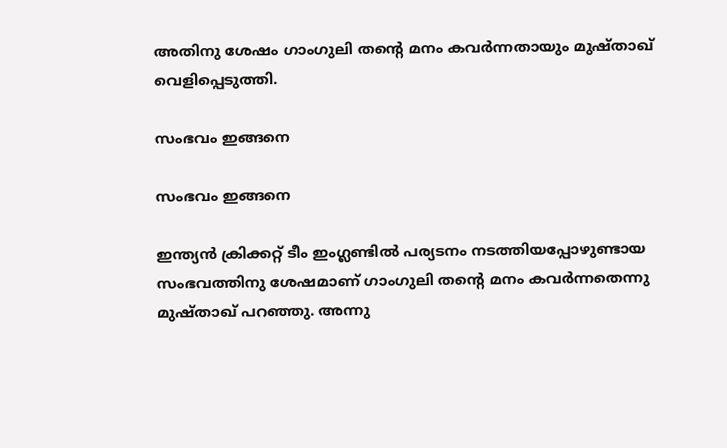അതിനു ശേഷം ഗാംഗുലി തന്റെ മനം കവര്‍ന്നതായും മുഷ്താഖ് വെളിപ്പെടുത്തി.

സംഭവം ഇങ്ങനെ

സംഭവം ഇങ്ങനെ

ഇന്ത്യന്‍ ക്രിക്കറ്റ് ടീം ഇംഗ്ലണ്ടില്‍ പര്യടനം നടത്തിയപ്പോഴുണ്ടായ സംഭവത്തിനു ശേഷമാണ് ഗാംഗുലി തന്റെ മനം കവര്‍ന്നതെന്നു മുഷ്താഖ് പറഞ്ഞു. അന്നു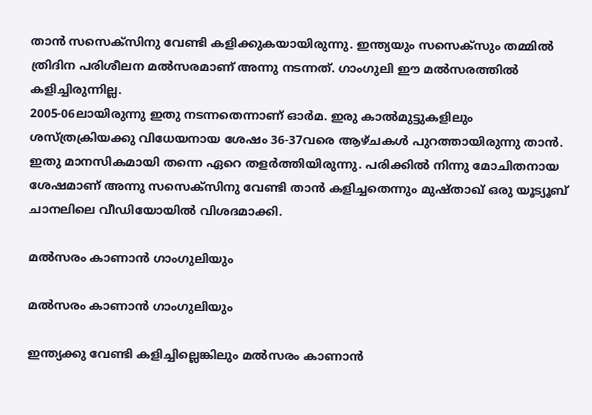താന്‍ സസെക്‌സിനു വേണ്ടി കളിക്കുകയായിരുന്നു. ഇന്ത്യയും സസെക്‌സും തമ്മില്‍ ത്രിദിന പരിശീലന മല്‍സരമാണ് അന്നു നടന്നത്. ഗാംഗുലി ഈ മല്‍സരത്തില്‍ കളിച്ചിരുന്നില്ല.
2005-06ലായിരുന്നു ഇതു നടന്നതെന്നാണ് ഓര്‍മ. ഇരു കാല്‍മുട്ടുകളിലും ശസ്ത്രക്രിയക്കു വിധേയനായ ശേഷം 36-37വരെ ആഴ്ചകള്‍ പുറത്തായിരുന്നു താന്‍. ഇതു മാനസികമായി തന്നെ ഏറെ തളര്‍ത്തിയിരുന്നു. പരിക്കില്‍ നിന്നു മോചിതനായ ശേഷമാണ് അന്നു സസെക്‌സിനു വേണ്ടി താന്‍ കളിച്ചതെന്നും മുഷ്താഖ് ഒരു യൂട്യൂബ് ചാനലിലെ വീഡിയോയില്‍ വിശദമാക്കി.

മല്‍സരം കാണാന്‍ ഗാംഗുലിയും

മല്‍സരം കാണാന്‍ ഗാംഗുലിയും

ഇന്ത്യക്കു വേണ്ടി കളിച്ചില്ലെങ്കിലും മല്‍സരം കാണാന്‍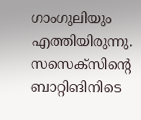ഗാംഗുലിയും എത്തിയിരുന്നു. സസെക്‌സിന്റെ ബാറ്റിങിനിടെ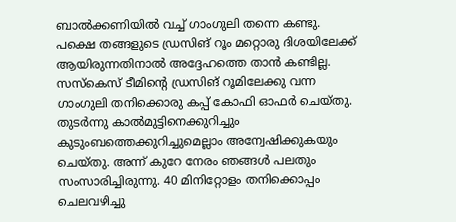ബാല്‍ക്കണിയില്‍ വച്ച് ഗാംഗുലി തന്നെ കണ്ടു. പക്ഷെ തങ്ങളുടെ ഡ്രസിങ് റൂം മറ്റൊരു ദിശയിലേക്ക് ആയിരുന്നതിനാല്‍ അദ്ദേഹത്തെ താന്‍ കണ്ടില്ല.
സസ്‌കെസ് ടീമിന്റെ ഡ്രസിങ് റൂമിലേക്കു വന്ന ഗാംഗുലി തനിക്കൊരു കപ്പ് കോഫി ഓഫര്‍ ചെയ്തു. തുടര്‍ന്നു കാല്‍മുട്ടിനെക്കുറിച്ചും കുടുംബത്തെക്കുറിച്ചുമെല്ലാം അന്വേഷിക്കുകയും ചെയ്തു. അന്ന് കുറേ നേരം ഞങ്ങള്‍ പലതും സംസാരിച്ചിരുന്നു. 40 മിനിറ്റോളം തനിക്കൊപ്പം ചെലവഴിച്ചു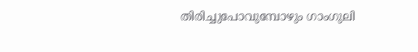തിരിച്ചുപോവുമ്പോഴും ഗാംഗുലി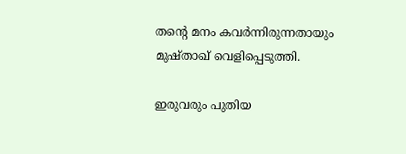തന്റെ മനം കവര്‍ന്നിരുന്നതായും മുഷ്താഖ് വെളിപ്പെടുത്തി.

ഇരുവരും പുതിയ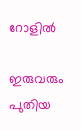റോളില്‍

ഇരുവരും പുതിയ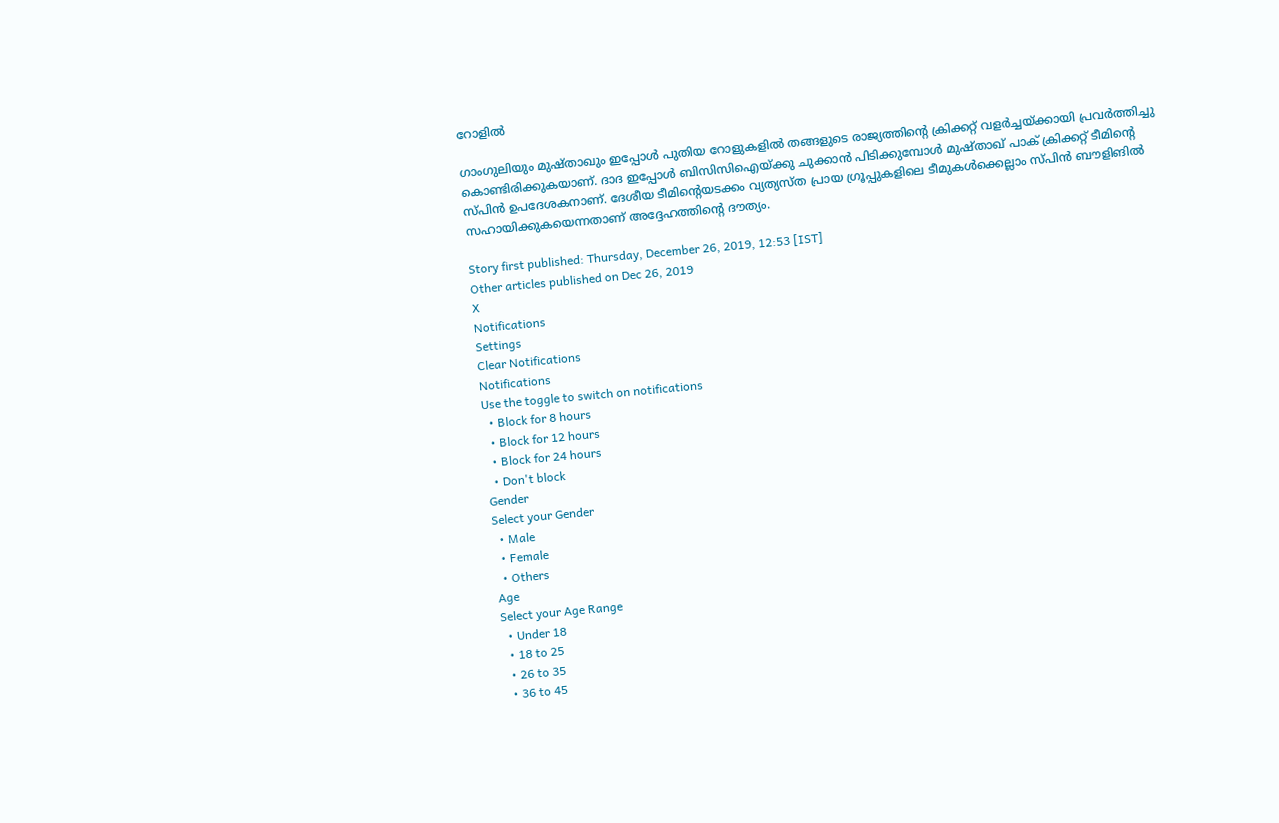റോളില്‍

ഗാംഗുലിയും മുഷ്താഖും ഇപ്പോള്‍ പുതിയ റോളുകളില്‍ തങ്ങളുടെ രാജ്യത്തിന്റെ ക്രിക്കറ്റ് വളര്‍ച്ചയ്ക്കായി പ്രവര്‍ത്തിച്ചു കൊണ്ടിരിക്കുകയാണ്. ദാദ ഇപ്പോള്‍ ബിസിസിഐയ്ക്കു ചുക്കാന്‍ പിടിക്കുമ്പോള്‍ മുഷ്താഖ് പാക് ക്രിക്കറ്റ് ടീമിന്റെ സ്പിന്‍ ഉപദേശകനാണ്. ദേശീയ ടീമിന്റെയടക്കം വ്യത്യസ്ത പ്രായ ഗ്രൂപ്പുകളിലെ ടീമുകള്‍ക്കെല്ലാം സ്പിന്‍ ബൗളിങില്‍ സഹായിക്കുകയെന്നതാണ് അദ്ദേഹത്തിന്റെ ദൗത്യം.

Story first published: Thursday, December 26, 2019, 12:53 [IST]
Other articles published on Dec 26, 2019
X
Notifications
Settings
Clear Notifications
Notifications
Use the toggle to switch on notifications
  • Block for 8 hours
  • Block for 12 hours
  • Block for 24 hours
  • Don't block
Gender
Select your Gender
  • Male
  • Female
  • Others
Age
Select your Age Range
  • Under 18
  • 18 to 25
  • 26 to 35
  • 36 to 45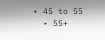• 45 to 55
  • 55+